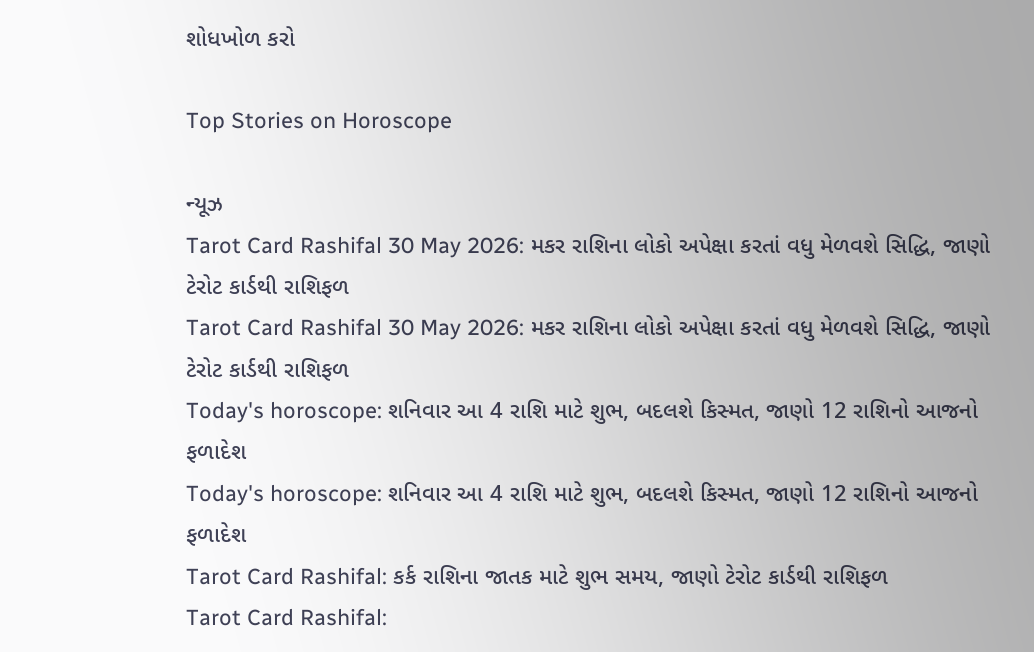શોધખોળ કરો

Top Stories on Horoscope

ન્યૂઝ
Tarot Card Rashifal 30 May 2026: મકર રાશિના લોકો અપેક્ષા કરતાં વધુ મેળવશે સિદ્ધિ, જાણો ટેરોટ કાર્ડથી રાશિફળ
Tarot Card Rashifal 30 May 2026: મકર રાશિના લોકો અપેક્ષા કરતાં વધુ મેળવશે સિદ્ધિ, જાણો ટેરોટ કાર્ડથી રાશિફળ
Today's horoscope: શનિવાર આ 4 રાશિ માટે શુભ, બદલશે કિસ્મત, જાણો 12 રાશિનો આજનો ફળાદેશ
Today's horoscope: શનિવાર આ 4 રાશિ માટે શુભ, બદલશે કિસ્મત, જાણો 12 રાશિનો આજનો ફળાદેશ
Tarot Card Rashifal: કર્ક રાશિના જાતક માટે શુભ સમય, જાણો ટેરોટ કાર્ડથી રાશિફળ
Tarot Card Rashifal: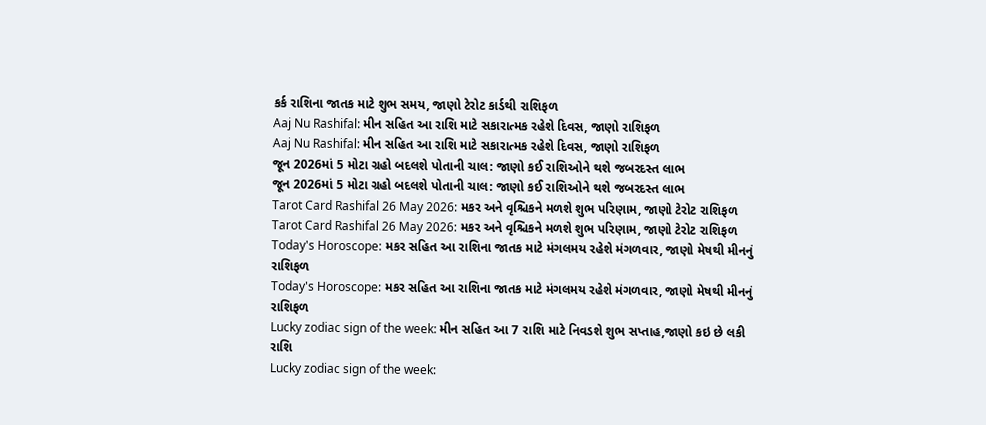કર્ક રાશિના જાતક માટે શુભ સમય, જાણો ટેરોટ કાર્ડથી રાશિફળ
Aaj Nu Rashifal: મીન સહિત આ રાશિ માટે સકારાત્મક રહેશે દિવસ, જાણો રાશિફળ
Aaj Nu Rashifal: મીન સહિત આ રાશિ માટે સકારાત્મક રહેશે દિવસ, જાણો રાશિફળ
જૂન 2026માં 5 મોટા ગ્રહો બદલશે પોતાની ચાલ: જાણો કઈ રાશિઓને થશે જબરદસ્ત લાભ
જૂન 2026માં 5 મોટા ગ્રહો બદલશે પોતાની ચાલ: જાણો કઈ રાશિઓને થશે જબરદસ્ત લાભ
Tarot Card Rashifal 26 May 2026: મકર અને વૃશ્ચિકને મળશે શુભ પરિણામ, જાણો ટેરોટ રાશિફળ
Tarot Card Rashifal 26 May 2026: મકર અને વૃશ્ચિકને મળશે શુભ પરિણામ, જાણો ટેરોટ રાશિફળ
Today's Horoscope: મકર સહિત આ રાશિના જાતક માટે મંગલમય રહેશે મંગળવાર, જાણો મેષથી મીનનું રાશિફળ
Today's Horoscope: મકર સહિત આ રાશિના જાતક માટે મંગલમય રહેશે મંગળવાર, જાણો મેષથી મીનનું રાશિફળ
Lucky zodiac sign of the week: મીન સહિત આ 7 રાશિ માટે નિવડશે શુભ સપ્તાહ,જાણો કઇ છે લકી રાશિ
Lucky zodiac sign of the week: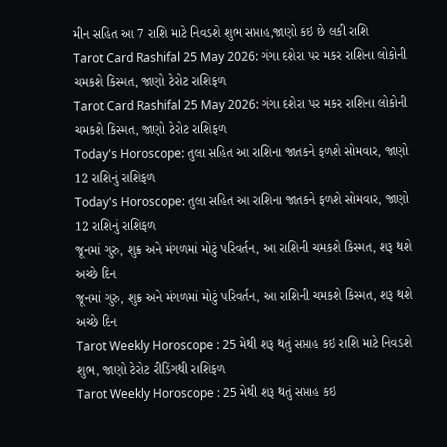મીન સહિત આ 7 રાશિ માટે નિવડશે શુભ સપ્તાહ,જાણો કઇ છે લકી રાશિ
Tarot Card Rashifal 25 May 2026: ગંગા દશેરા પર મકર રાશિના લોકોની ચમકશે કિસ્મત, જાણો ટેરોટ રાશિફળ
Tarot Card Rashifal 25 May 2026: ગંગા દશેરા પર મકર રાશિના લોકોની ચમકશે કિસ્મત, જાણો ટેરોટ રાશિફળ
Today's Horoscope: તુલા સહિત આ રાશિના જાતકને ફળશે સોમવાર, જાણો 12 રાશિનું રાશિફળ
Today's Horoscope: તુલા સહિત આ રાશિના જાતકને ફળશે સોમવાર, જાણો 12 રાશિનું રાશિફળ
જૂનમાં ગુરુ, શુક્ર અને મંગળમાં મોટું પરિવર્તન, આ રાશિની ચમકશે કિસ્મત, શરૂ થશે અચ્છે દિન
જૂનમાં ગુરુ, શુક્ર અને મંગળમાં મોટું પરિવર્તન, આ રાશિની ચમકશે કિસ્મત, શરૂ થશે અચ્છે દિન
Tarot Weekly Horoscope : 25 મેથી શરૂ થતું સપ્તાહ કઇ રાશિ માટે નિવડશે શુભ, જાણો ટેરોટ રીડિંગથી રાશિફળ
Tarot Weekly Horoscope : 25 મેથી શરૂ થતું સપ્તાહ કઇ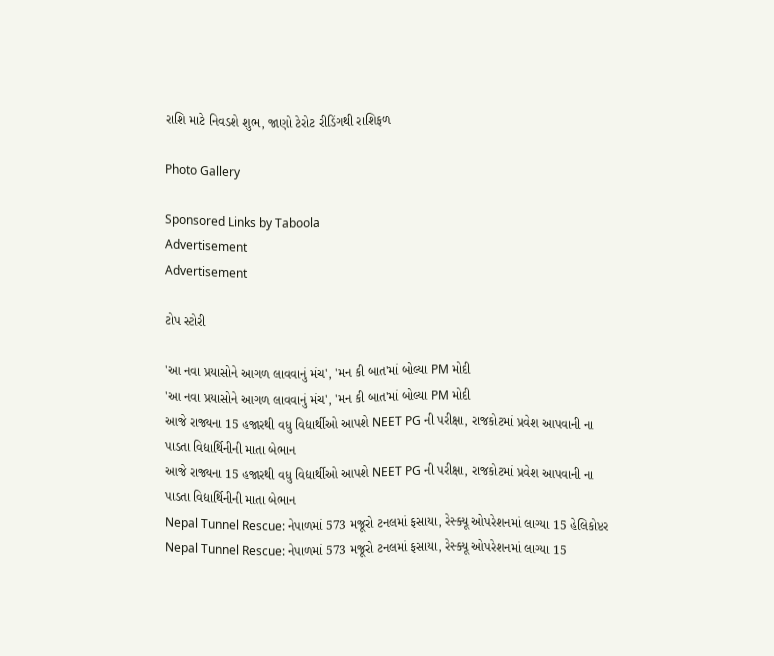રાશિ માટે નિવડશે શુભ, જાણો ટેરોટ રીડિંગથી રાશિફળ

Photo Gallery

Sponsored Links by Taboola
Advertisement
Advertisement

ટોપ સ્ટોરી

'આ નવા પ્રયાસોને આગળ લાવવાનું મંચ', 'મન કી બાત'માં બોલ્યા PM મોદી
'આ નવા પ્રયાસોને આગળ લાવવાનું મંચ', 'મન કી બાત'માં બોલ્યા PM મોદી
આજે રાજ્યના 15 હજારથી વધુ વિદ્યાર્થીઓ આપશે NEET PG ની પરીક્ષા, રાજકોટમાં પ્રવેશ આપવાની ના પાડતા વિદ્યાર્થિનીની માતા બેભાન
આજે રાજ્યના 15 હજારથી વધુ વિદ્યાર્થીઓ આપશે NEET PG ની પરીક્ષા, રાજકોટમાં પ્રવેશ આપવાની ના પાડતા વિદ્યાર્થિનીની માતા બેભાન
Nepal Tunnel Rescue: નેપાળમાં 573 મજૂરો ટનલમાં ફસાયા, રેસ્ક્યૂ ઓપરેશનમાં લાગ્યા 15 હેલિકોપ્ટર
Nepal Tunnel Rescue: નેપાળમાં 573 મજૂરો ટનલમાં ફસાયા, રેસ્ક્યૂ ઓપરેશનમાં લાગ્યા 15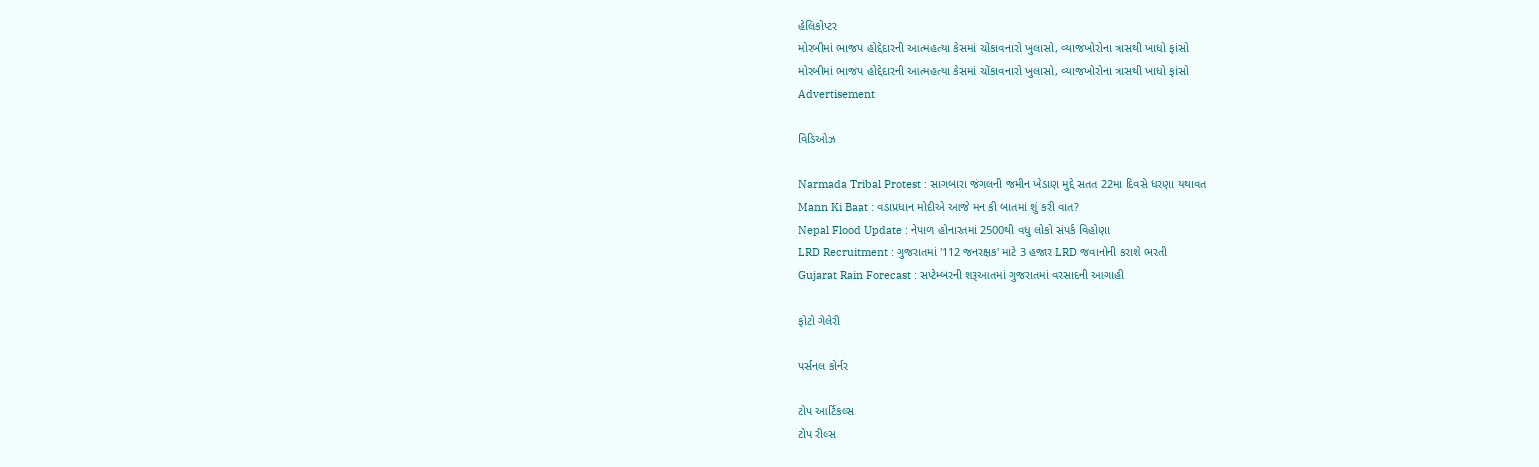હેલિકોપ્ટર
મોરબીમાં ભાજપ હોદ્દેદારની આત્મહત્યા કેસમાં ચોંકાવનારો ખુલાસો, વ્યાજખોરોના ત્રાસથી ખાધો ફાંસો
મોરબીમાં ભાજપ હોદ્દેદારની આત્મહત્યા કેસમાં ચોંકાવનારો ખુલાસો, વ્યાજખોરોના ત્રાસથી ખાધો ફાંસો
Advertisement

વિડિઓઝ

Narmada Tribal Protest : સાગબારા જંગલની જમીન ખેડાણ મુદ્દે સતત 22મા દિવસે ધરણા યથાવત
Mann Ki Baat : વડાપ્રધાન મોદીએ આજે મન કી બાતમાં શું કરી વાત?
Nepal Flood Update : નેપાળ હોનારતમાં 2500થી વધુ લોકો સંપર્ક વિહોણા
LRD Recruitment : ગુજરાતમાં '112 જનરક્ષક' માટે 3 હજાર LRD જવાનોની કરાશે ભરતી
Gujarat Rain Forecast : સપ્ટેમ્બરની શરૂઆતમાં ગુજરાતમાં વરસાદની આગાહી

ફોટો ગેલેરી

પર્સનલ કોર્નર

ટોપ આર્ટિકલ્સ
ટોપ રીલ્સ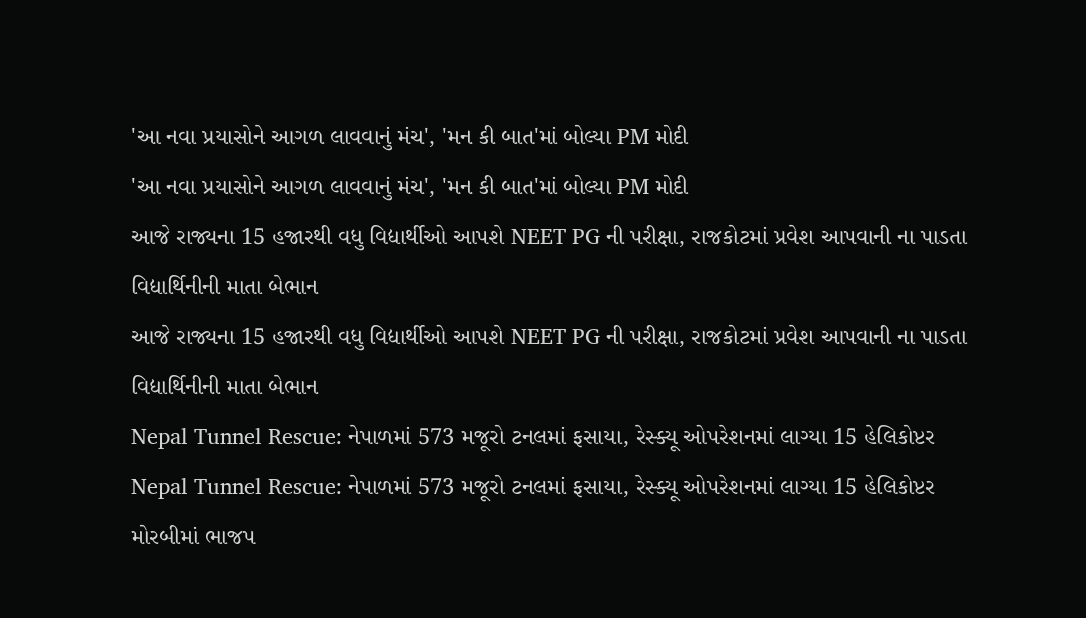'આ નવા પ્રયાસોને આગળ લાવવાનું મંચ', 'મન કી બાત'માં બોલ્યા PM મોદી
'આ નવા પ્રયાસોને આગળ લાવવાનું મંચ', 'મન કી બાત'માં બોલ્યા PM મોદી
આજે રાજ્યના 15 હજારથી વધુ વિદ્યાર્થીઓ આપશે NEET PG ની પરીક્ષા, રાજકોટમાં પ્રવેશ આપવાની ના પાડતા વિદ્યાર્થિનીની માતા બેભાન
આજે રાજ્યના 15 હજારથી વધુ વિદ્યાર્થીઓ આપશે NEET PG ની પરીક્ષા, રાજકોટમાં પ્રવેશ આપવાની ના પાડતા વિદ્યાર્થિનીની માતા બેભાન
Nepal Tunnel Rescue: નેપાળમાં 573 મજૂરો ટનલમાં ફસાયા, રેસ્ક્યૂ ઓપરેશનમાં લાગ્યા 15 હેલિકોપ્ટર
Nepal Tunnel Rescue: નેપાળમાં 573 મજૂરો ટનલમાં ફસાયા, રેસ્ક્યૂ ઓપરેશનમાં લાગ્યા 15 હેલિકોપ્ટર
મોરબીમાં ભાજપ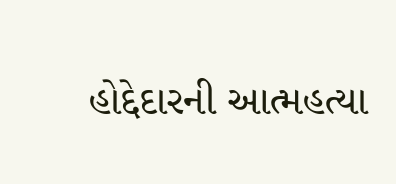હોદ્દેદારની આત્મહત્યા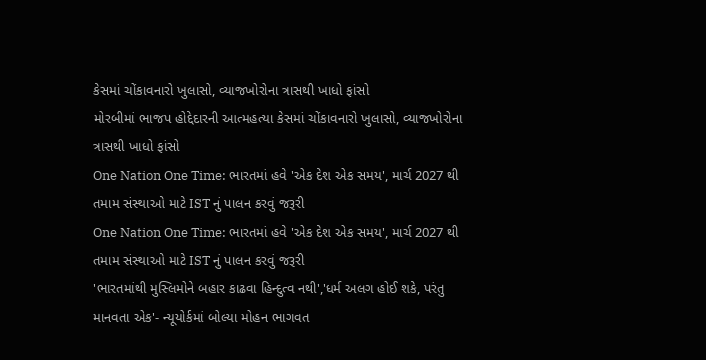કેસમાં ચોંકાવનારો ખુલાસો, વ્યાજખોરોના ત્રાસથી ખાધો ફાંસો
મોરબીમાં ભાજપ હોદ્દેદારની આત્મહત્યા કેસમાં ચોંકાવનારો ખુલાસો, વ્યાજખોરોના ત્રાસથી ખાધો ફાંસો
One Nation One Time: ભારતમાં હવે 'એક દેશ એક સમય', માર્ચ 2027 થી તમામ સંસ્થાઓ માટે IST નું પાલન કરવું જરૂરી
One Nation One Time: ભારતમાં હવે 'એક દેશ એક સમય', માર્ચ 2027 થી તમામ સંસ્થાઓ માટે IST નું પાલન કરવું જરૂરી
'ભારતમાંથી મુસ્લિમોને બહાર કાઢવા હિન્દુત્વ નથી','ધર્મ અલગ હોઈ શકે, પરંતુ માનવતા એક'- ન્યૂયોર્કમાં બોલ્યા મોહન ભાગવત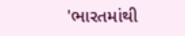'ભારતમાંથી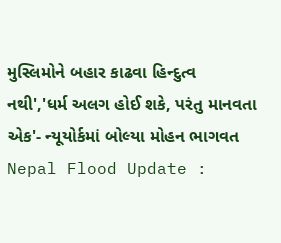મુસ્લિમોને બહાર કાઢવા હિન્દુત્વ નથી','ધર્મ અલગ હોઈ શકે, પરંતુ માનવતા એક'- ન્યૂયોર્કમાં બોલ્યા મોહન ભાગવત
Nepal Flood Update :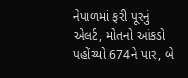નેપાળમાં ફરી પૂરનું એલર્ટ, મોતનો આંકડો પહોંચ્યો 674ને પાર, બે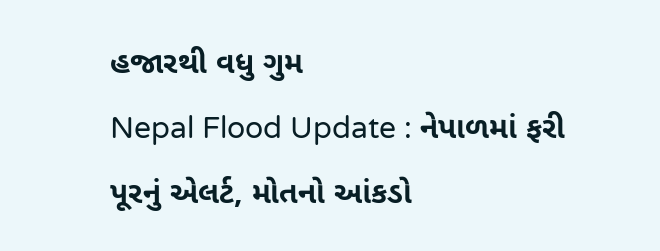હજારથી વધુ ગુમ
Nepal Flood Update : નેપાળમાં ફરી પૂરનું એલર્ટ, મોતનો આંકડો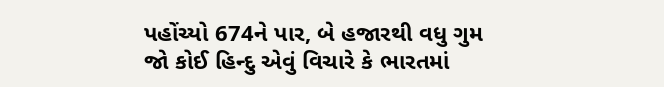પહોંચ્યો 674ને પાર, બે હજારથી વધુ ગુમ
જો કોઈ હિન્દુ એવું વિચારે કે ભારતમાં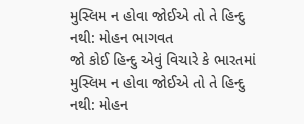મુસ્લિમ ન હોવા જોઈએ તો તે હિન્દુ નથી: મોહન ભાગવત
જો કોઈ હિન્દુ એવું વિચારે કે ભારતમાં મુસ્લિમ ન હોવા જોઈએ તો તે હિન્દુ નથી: મોહન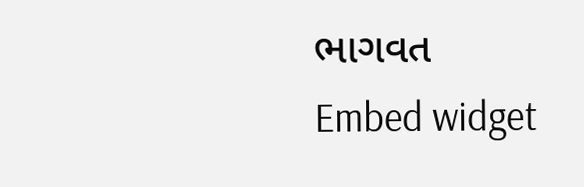ભાગવત
Embed widget